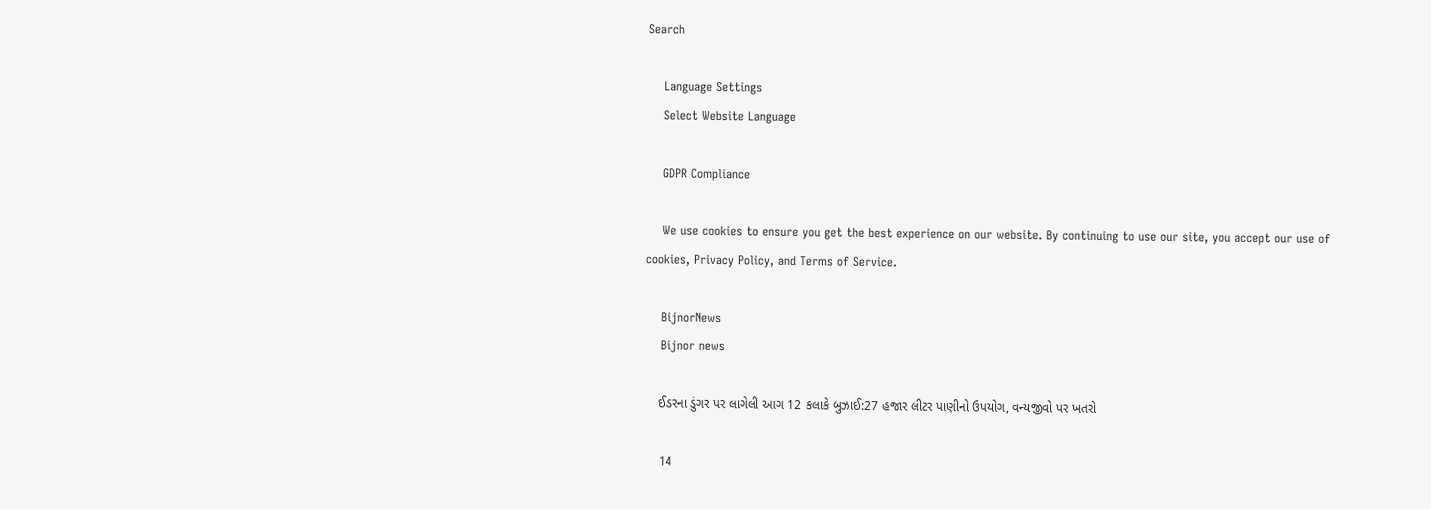Search

    Language Settings
    Select Website Language

    GDPR Compliance

    We use cookies to ensure you get the best experience on our website. By continuing to use our site, you accept our use of cookies, Privacy Policy, and Terms of Service.

    BijnorNews
    Bijnor news

    ઈડરના ડુંગર પર લાગેલી આગ 12 કલાકે બુઝાઈ:27 હજાર લીટર પાણીનો ઉપયોગ, વન્યજીવો પર ખતરો

    14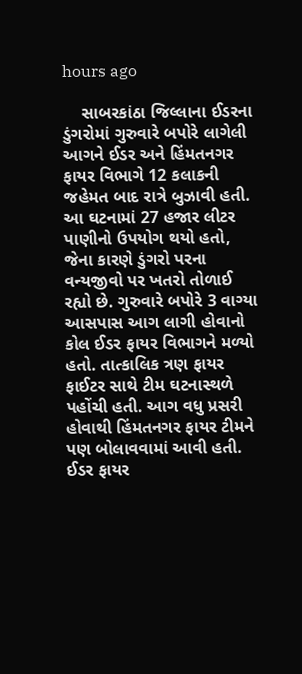hours ago

    સાબરકાંઠા જિલ્લાના ઈડરના ડુંગરોમાં ગુરુવારે બપોરે લાગેલી આગને ઈડર અને હિંમતનગર ફાયર વિભાગે 12 કલાકની જહેમત બાદ રાત્રે બુઝાવી હતી. આ ઘટનામાં 27 હજાર લીટર પાણીનો ઉપયોગ થયો હતો, જેના કારણે ડુંગરો પરના વન્યજીવો પર ખતરો તોળાઈ રહ્યો છે. ગુરુવારે બપોરે 3 વાગ્યા આસપાસ આગ લાગી હોવાનો કોલ ઈડર ફાયર વિભાગને મળ્યો હતો. તાત્કાલિક ત્રણ ફાયર ફાઈટર સાથે ટીમ ઘટનાસ્થળે પહોંચી હતી. આગ વધુ પ્રસરી હોવાથી હિંમતનગર ફાયર ટીમને પણ બોલાવવામાં આવી હતી. ઈડર ફાયર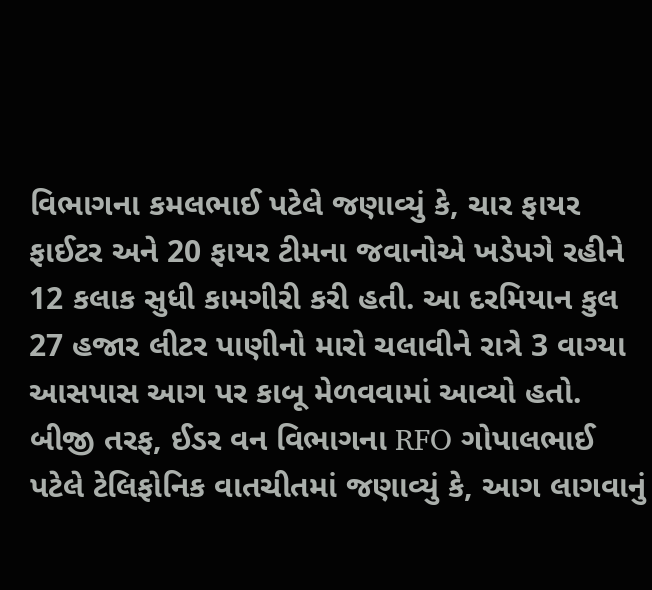વિભાગના કમલભાઈ પટેલે જણાવ્યું કે, ચાર ફાયર ફાઈટર અને 20 ફાયર ટીમના જવાનોએ ખડેપગે રહીને 12 કલાક સુધી કામગીરી કરી હતી. આ દરમિયાન કુલ 27 હજાર લીટર પાણીનો મારો ચલાવીને રાત્રે 3 વાગ્યા આસપાસ આગ પર કાબૂ મેળવવામાં આવ્યો હતો. બીજી તરફ, ઈડર વન વિભાગના RFO ગોપાલભાઈ પટેલે ટેલિફોનિક વાતચીતમાં જણાવ્યું કે, આગ લાગવાનું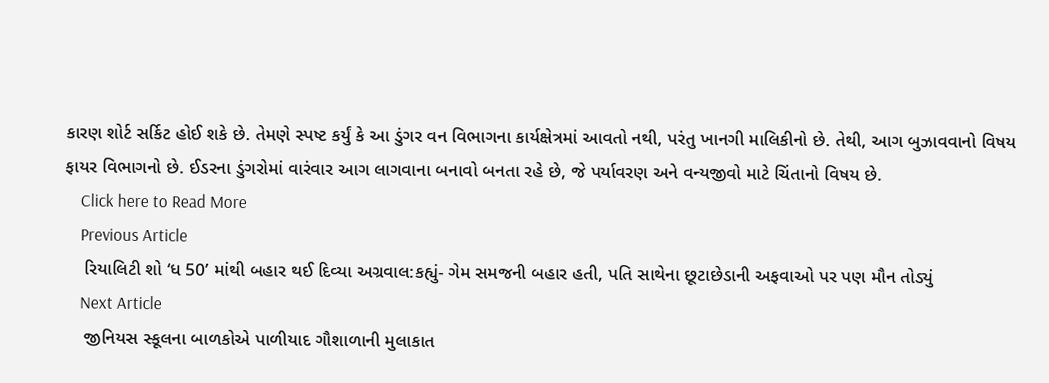કારણ શોર્ટ સર્કિટ હોઈ શકે છે. તેમણે સ્પષ્ટ કર્યું કે આ ડુંગર વન વિભાગના કાર્યક્ષેત્રમાં આવતો નથી, પરંતુ ખાનગી માલિકીનો છે. તેથી, આગ બુઝાવવાનો વિષય ફાયર વિભાગનો છે. ઈડરના ડુંગરોમાં વારંવાર આગ લાગવાના બનાવો બનતા રહે છે, જે પર્યાવરણ અને વન્યજીવો માટે ચિંતાનો વિષય છે.
    Click here to Read More
    Previous Article
    રિયાલિટી શો ‘ધ 50’ માંથી બહાર થઈ દિવ્યા અગ્રવાલ:કહ્યું- ગેમ સમજની બહાર હતી, પતિ સાથેના છૂટાછેડાની અફવાઓ પર પણ મૌન તોડ્યું
    Next Article
    જીનિયસ સ્કૂલના બાળકોએ પાળીયાદ ગૌશાળાની મુલાકાત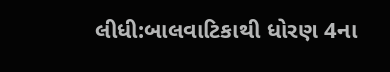લીધી:બાલવાટિકાથી ધોરણ 4ના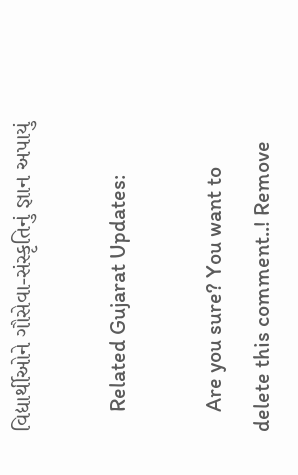વિદ્યાર્થીઓને ગૌસેવા-સંસ્કૃતિનું જ્ઞાન અપાયું

    Related Gujarat Updates:

    Are you sure? You want to delete this comment..! Remove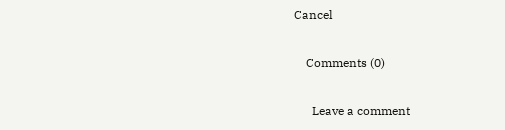Cancel

    Comments (0)

      Leave a comment